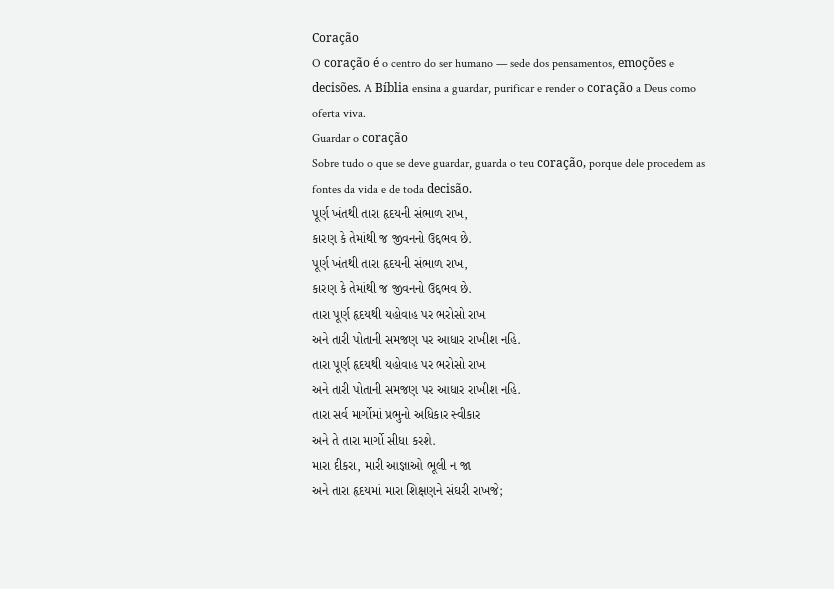Coração
O coração é o centro do ser humano — sede dos pensamentos, emoções e decisões. A Bíblia ensina a guardar, purificar e render o coração a Deus como oferta viva.
Guardar o coração
Sobre tudo o que se deve guardar, guarda o teu coração, porque dele procedem as fontes da vida e de toda decisão.
પૂર્ણ ખંતથી તારા હૃદયની સંભાળ રાખ,
કારણ કે તેમાંથી જ જીવનનો ઉદ્દભવ છે.
પૂર્ણ ખંતથી તારા હૃદયની સંભાળ રાખ,
કારણ કે તેમાંથી જ જીવનનો ઉદ્દભવ છે.
તારા પૂર્ણ હૃદયથી યહોવાહ પર ભરોસો રાખ
અને તારી પોતાની સમજણ પર આધાર રાખીશ નહિ.
તારા પૂર્ણ હૃદયથી યહોવાહ પર ભરોસો રાખ
અને તારી પોતાની સમજણ પર આધાર રાખીશ નહિ.
તારા સર્વ માર્ગોમાં પ્રભુનો અધિકાર સ્વીકાર
અને તે તારા માર્ગો સીધા કરશે.
મારા દીકરા, મારી આજ્ઞાઓ ભૂલી ન જા
અને તારા હૃદયમાં મારા શિક્ષણને સંઘરી રાખજે;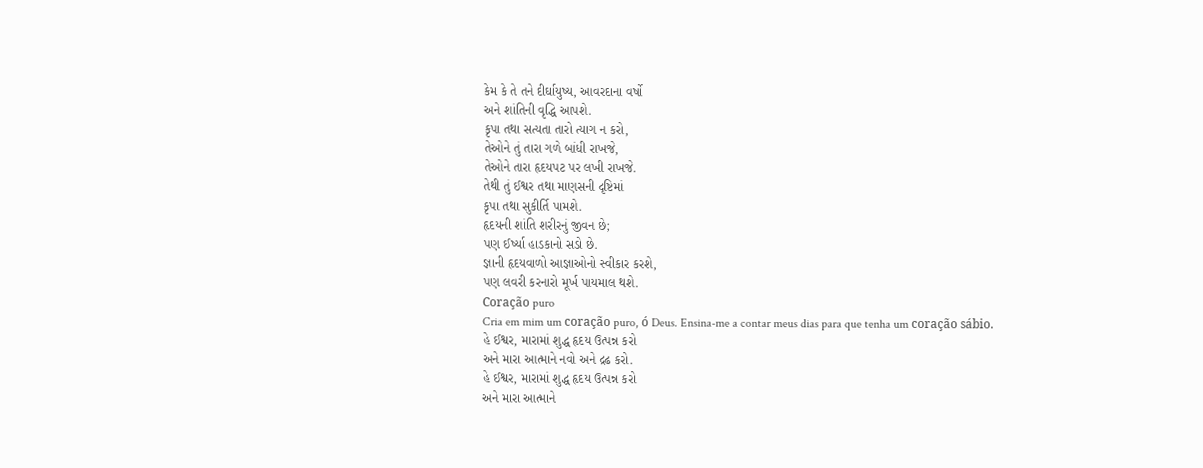કેમ કે તે તને દીર્ઘાયુષ્ય, આવરદાના વર્ષો
અને શાંતિની વૃદ્ધિ આપશે.
કૃપા તથા સત્યતા તારો ત્યાગ ન કરો,
તેઓને તું તારા ગળે બાંધી રાખજે,
તેઓને તારા હૃદયપટ પર લખી રાખજે.
તેથી તું ઈશ્વર તથા માણસની દૃષ્ટિમાં
કૃપા તથા સુકીર્તિ પામશે.
હૃદયની શાંતિ શરીરનું જીવન છે;
પણ ઈર્ષ્યા હાડકાનો સડો છે.
જ્ઞાની હૃદયવાળો આજ્ઞાઓનો સ્વીકાર કરશે,
પણ લવરી કરનારો મૂર્ખ પાયમાલ થશે.
Coração puro
Cria em mim um coração puro, ó Deus. Ensina-me a contar meus dias para que tenha um coração sábio.
હે ઈશ્વર, મારામાં શુદ્ધ હૃદય ઉત્પન્ન કરો
અને મારા આત્માને નવો અને દ્રઢ કરો.
હે ઈશ્વર, મારામાં શુદ્ધ હૃદય ઉત્પન્ન કરો
અને મારા આત્માને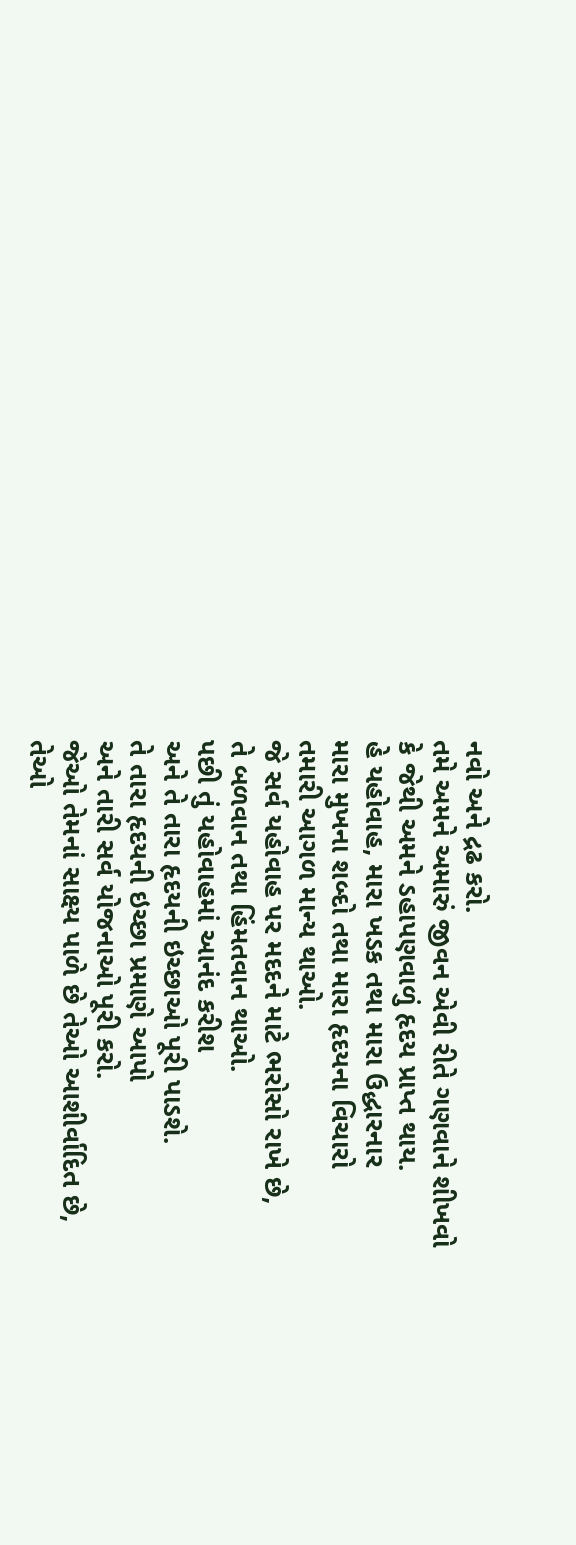નવો અને દ્રઢ કરો.
તમે અમને અમારું જીવન એવી રીતે ગણવાને શીખવો
કે જેથી અમને ડહાપણવાળું હૃદય પ્રાપ્ત થાય.
હે યહોવાહ, મારા ખડક તથા મારા ઉદ્ધારનાર
મારા મુખના શબ્દો તથા મારા હૃદયના વિચારો
તમારી આગળ માન્ય થાઓ.
જે સર્વ યહોવાહ પર મદદને માટે ભરોસો રાખે છે,
તે બળવાન તથા હિંમતવાન થાઓ.
પછી તું યહોવાહમાં આનંદ કરીશ
અને તે તારા હૃદયની ઇચ્છાઓ પૂરી પાડશે.
તે તારા હૃદયની ઇચ્છા પ્રમાણે આપો
અને તારી સર્વ યોજનાઓ પૂરી કરો.
જેઓ તેમનાં સાક્ષ્ય પાળે છે તેઓ આશીર્વાદિત છે,
તેઓ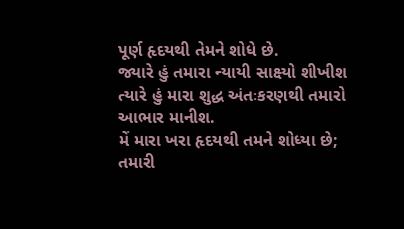પૂર્ણ હૃદયથી તેમને શોધે છે.
જ્યારે હું તમારા ન્યાયી સાક્ષ્યો શીખીશ
ત્યારે હું મારા શુદ્ધ અંતઃકરણથી તમારો આભાર માનીશ.
મેં મારા ખરા હૃદયથી તમને શોધ્યા છે;
તમારી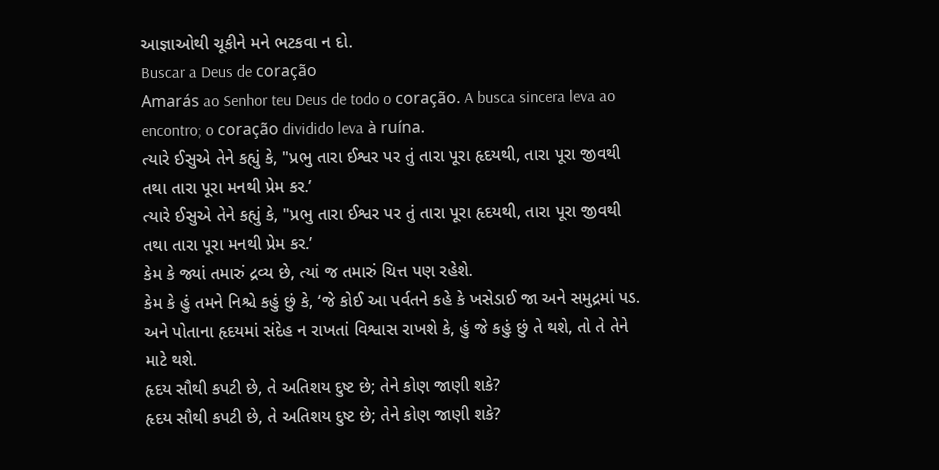આજ્ઞાઓથી ચૂકીને મને ભટકવા ન દો.
Buscar a Deus de coração
Amarás ao Senhor teu Deus de todo o coração. A busca sincera leva ao encontro; o coração dividido leva à ruína.
ત્યારે ઈસુએ તેને કહ્યું કે, "પ્રભુ તારા ઈશ્વર પર તું તારા પૂરા હૃદયથી, તારા પૂરા જીવથી તથા તારા પૂરા મનથી પ્રેમ કર.’
ત્યારે ઈસુએ તેને કહ્યું કે, "પ્રભુ તારા ઈશ્વર પર તું તારા પૂરા હૃદયથી, તારા પૂરા જીવથી તથા તારા પૂરા મનથી પ્રેમ કર.’
કેમ કે જ્યાં તમારું દ્રવ્ય છે, ત્યાં જ તમારું ચિત્ત પણ રહેશે.
કેમ કે હું તમને નિશ્ચે કહું છું કે, ‘જે કોઈ આ પર્વતને કહે કે ખસેડાઈ જા અને સમુદ્રમાં પડ. અને પોતાના હૃદયમાં સંદેહ ન રાખતાં વિશ્વાસ રાખશે કે, હું જે કહું છું તે થશે, તો તે તેને માટે થશે.
હૃદય સૌથી કપટી છે, તે અતિશય દુષ્ટ છે; તેને કોણ જાણી શકે?
હૃદય સૌથી કપટી છે, તે અતિશય દુષ્ટ છે; તેને કોણ જાણી શકે?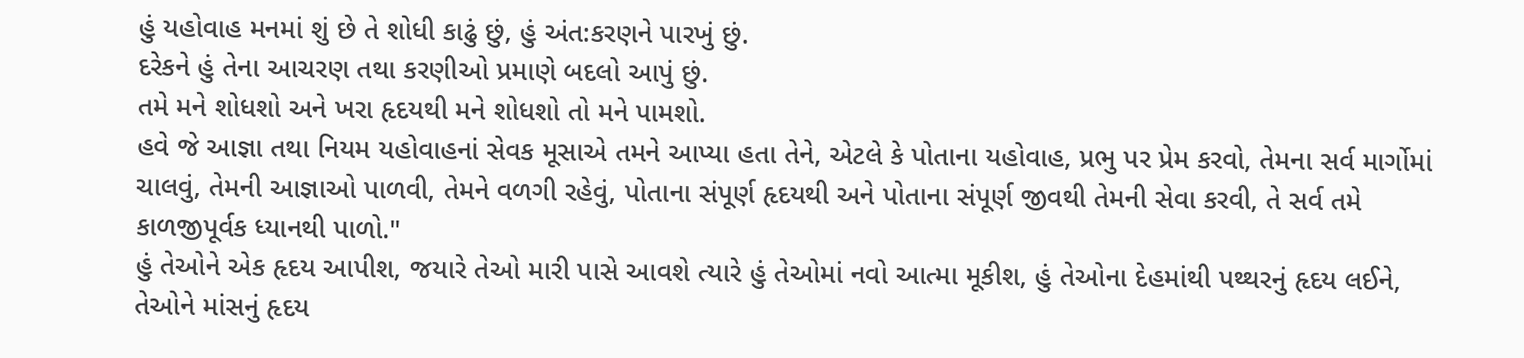હું યહોવાહ મનમાં શું છે તે શોધી કાઢું છું, હું અંત:કરણને પારખું છું.
દરેકને હું તેના આચરણ તથા કરણીઓ પ્રમાણે બદલો આપું છું.
તમે મને શોધશો અને ખરા હૃદયથી મને શોધશો તો મને પામશો.
હવે જે આજ્ઞા તથા નિયમ યહોવાહનાં સેવક મૂસાએ તમને આપ્યા હતા તેને, એટલે કે પોતાના યહોવાહ, પ્રભુ પર પ્રેમ કરવો, તેમના સર્વ માર્ગોમાં ચાલવું, તેમની આજ્ઞાઓ પાળવી, તેમને વળગી રહેવું, પોતાના સંપૂર્ણ હૃદયથી અને પોતાના સંપૂર્ણ જીવથી તેમની સેવા કરવી, તે સર્વ તમે કાળજીપૂર્વક ધ્યાનથી પાળો."
હું તેઓને એક હૃદય આપીશ, જયારે તેઓ મારી પાસે આવશે ત્યારે હું તેઓમાં નવો આત્મા મૂકીશ, હું તેઓના દેહમાંથી પથ્થરનું હૃદય લઈને, તેઓને માંસનું હૃદય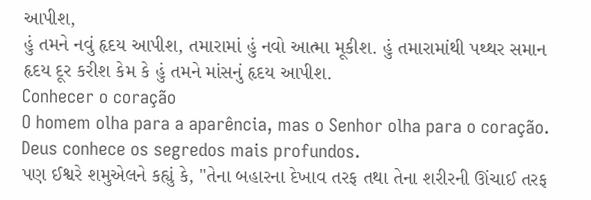આપીશ,
હું તમને નવું હૃદય આપીશ, તમારામાં હું નવો આત્મા મૂકીશ. હું તમારામાંથી પથ્થર સમાન હૃદય દૂર કરીશ કેમ કે હું તમને માંસનું હૃદય આપીશ.
Conhecer o coração
O homem olha para a aparência, mas o Senhor olha para o coração. Deus conhece os segredos mais profundos.
પણ ઈશ્વરે શમુએલને કહ્યું કે, "તેના બહારના દેખાવ તરફ તથા તેના શરીરની ઊંચાઈ તરફ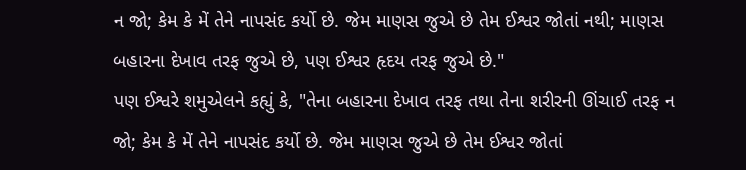ન જો; કેમ કે મેં તેને નાપસંદ કર્યો છે. જેમ માણસ જુએ છે તેમ ઈશ્વર જોતાં નથી; માણસ બહારના દેખાવ તરફ જુએ છે, પણ ઈશ્વર હૃદય તરફ જુએ છે."
પણ ઈશ્વરે શમુએલને કહ્યું કે, "તેના બહારના દેખાવ તરફ તથા તેના શરીરની ઊંચાઈ તરફ ન જો; કેમ કે મેં તેને નાપસંદ કર્યો છે. જેમ માણસ જુએ છે તેમ ઈશ્વર જોતાં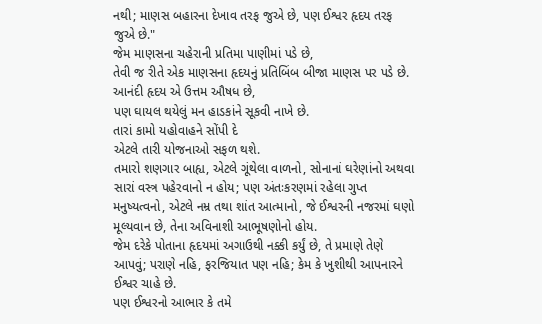નથી; માણસ બહારના દેખાવ તરફ જુએ છે, પણ ઈશ્વર હૃદય તરફ જુએ છે."
જેમ માણસના ચહેરાની પ્રતિમા પાણીમાં પડે છે,
તેવી જ રીતે એક માણસના હૃદયનું પ્રતિબિંબ બીજા માણસ પર પડે છે.
આનંદી હૃદય એ ઉત્તમ ઔષધ છે,
પણ ઘાયલ થયેલું મન હાડકાંને સૂકવી નાખે છે.
તારાં કામો યહોવાહને સોંપી દે
એટલે તારી યોજનાઓ સફળ થશે.
તમારો શણગાર બાહ્ય, એટલે ગૂંથેલા વાળનો, સોનાનાં ઘરેણાંનો અથવા સારાં વસ્ત્ર પહેરવાનો ન હોય; પણ અંતઃકરણમાં રહેલા ગુપ્ત મનુષ્યત્વનો, એટલે નમ્ર તથા શાંત આત્માનો, જે ઈશ્વરની નજરમાં ઘણો મૂલ્યવાન છે, તેના અવિનાશી આભૂષણોનો હોય.
જેમ દરેકે પોતાના હૃદયમાં અગાઉથી નક્કી કર્યું છે, તે પ્રમાણે તેણે આપવું; પરાણે નહિ, ફરજિયાત પણ નહિ; કેમ કે ખુશીથી આપનારને ઈશ્વર ચાહે છે.
પણ ઈશ્વરનો આભાર કે તમે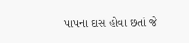પાપના દાસ હોવા છતાં જે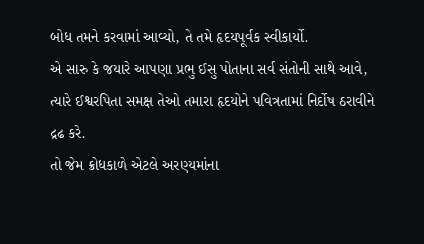બોધ તમને કરવામાં આવ્યો, તે તમે હૃદયપૂર્વક સ્વીકાર્યો.
એ સારુ કે જયારે આપણા પ્રભુ ઈસુ પોતાના સર્વ સંતોની સાથે આવે, ત્યારે ઈશ્વરપિતા સમક્ષ તેઓ તમારા હૃદયોને પવિત્રતામાં નિર્દોષ ઠરાવીને દ્રઢ કરે.
તો જેમ ક્રોધકાળે એટલે અરણ્યમાંના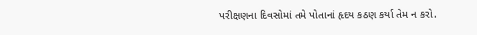પરીક્ષણના દિવસોમાં તમે પોતાનાં હૃદય કઠણ કર્યા તેમ ન કરો.